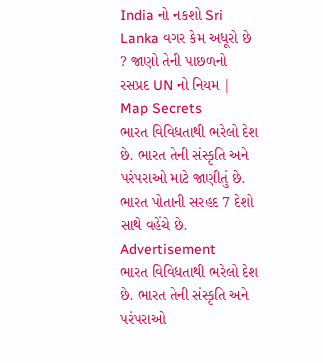India નો નકશો Sri Lanka વગર કેમ અધૂરો છે ? જાણો તેની પાછળનો રસપ્રદ UN નો નિયમ | Map Secrets
ભારત વિવિધતાથી ભરેલો દેશ છે. ભારત તેની સંસ્કૃતિ અને પરંપરાઓ માટે જાણીતું છે. ભારત પોતાની સરહદ 7 દેશો સાથે વહેંચે છે.
Advertisement
ભારત વિવિધતાથી ભરેલો દેશ છે. ભારત તેની સંસ્કૃતિ અને પરંપરાઓ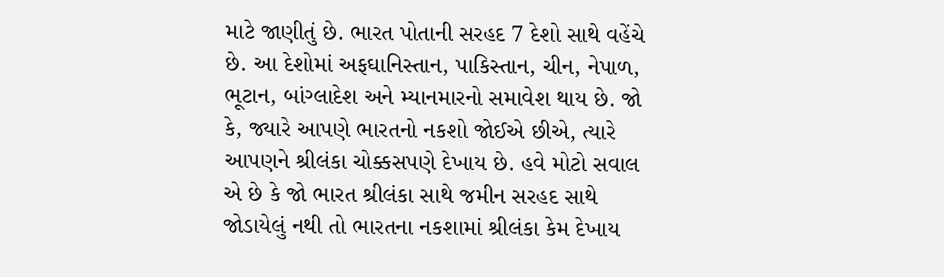માટે જાણીતું છે. ભારત પોતાની સરહદ 7 દેશો સાથે વહેંચે છે. આ દેશોમાં અફઘાનિસ્તાન, પાકિસ્તાન, ચીન, નેપાળ, ભૂટાન, બાંગ્લાદેશ અને મ્યાનમારનો સમાવેશ થાય છે. જો કે, જ્યારે આપણે ભારતનો નકશો જોઈએ છીએ, ત્યારે આપણને શ્રીલંકા ચોક્કસપણે દેખાય છે. હવે મોટો સવાલ એ છે કે જો ભારત શ્રીલંકા સાથે જમીન સરહદ સાથે જોડાયેલું નથી તો ભારતના નકશામાં શ્રીલંકા કેમ દેખાય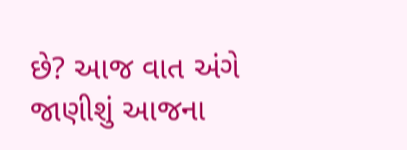છે? આજ વાત અંગે જાણીશું આજના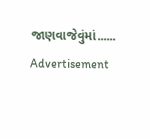જાણવાજેવુંમાં......
Advertisement